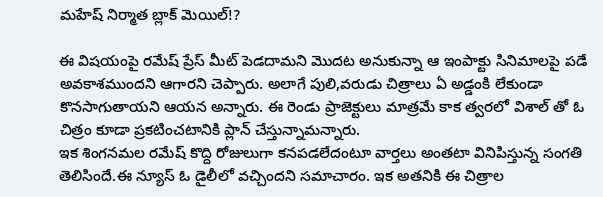మహేష్ నిర్మాత బ్లాక్ మెయిల్!?

ఈ విషయంపై రమేష్ ప్రేస్ మీట్ పెడదామని మొదట అనుకున్నా ఆ ఇంపాక్టు సినిమాలపై పడే అవకాశముందని ఆగారని చెప్పారు. అలాగే పులి,వరుడు చిత్రాలు ఏ అడ్డంకి లేకుండా కొనసాగుతాయని ఆయన అన్నారు. ఈ రెండు ప్రాజెక్టులు మాత్రమే కాక త్వరలో విశాల్ తో ఓ చిత్రం కూడా ప్రకటించటానికి ప్లాన్ చేస్తున్నామన్నారు.
ఇక శింగనమల రమేష్ కొద్ది రోజులుగా కనపడలేదంటూ వార్తలు అంతటా వినిపిస్తున్న సంగతి తెలిసిందే.ఈ న్యూస్ ఓ డైలీలో వచ్చిందని సమాచారం. ఇక అతనికి ఈ చిత్రాల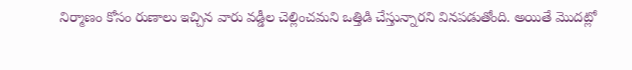నిర్మాణం కోసం రుణాలు ఇచ్చిన వారు వడ్డీల చెల్లించమని ఒత్తిడి చేస్తున్నారని వినపడుతోంది. అయితే మొదట్లో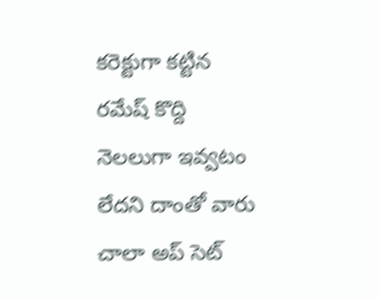కరెక్టుగా కట్టిన రమేష్ కొద్ది నెలలుగా ఇవ్వటం లేదని దాంతో వారు చాలా అప్ సెట్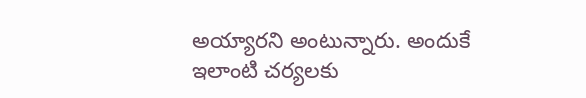అయ్యారని అంటున్నారు. అందుకే ఇలాంటి చర్యలకు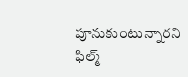పూనుకుంటున్నారని ఫిల్మ్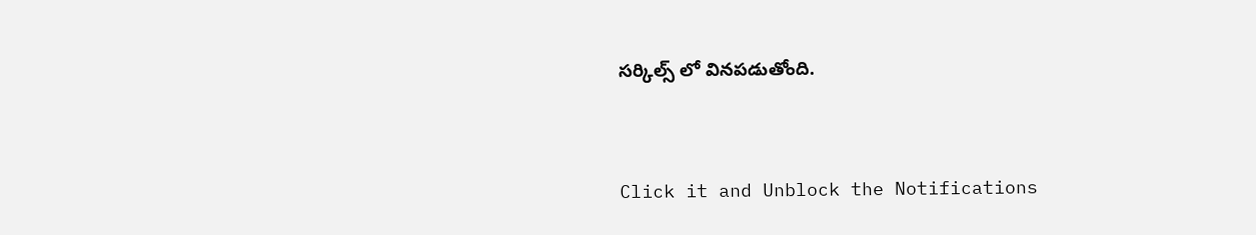సర్కిల్స్ లో వినపడుతోంది.


Click it and Unblock the Notifications